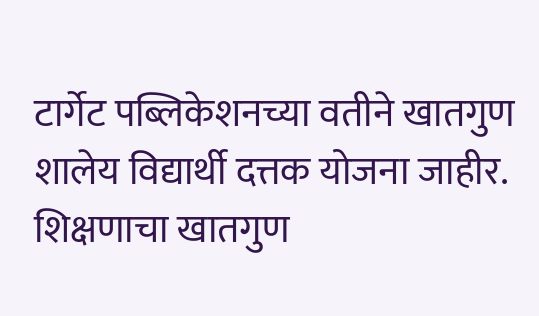टार्गेट पब्लिकेशनच्या वतीने खातगुण शालेय विद्यार्थी दत्तक योजना जाहीर. शिक्षणाचा खातगुण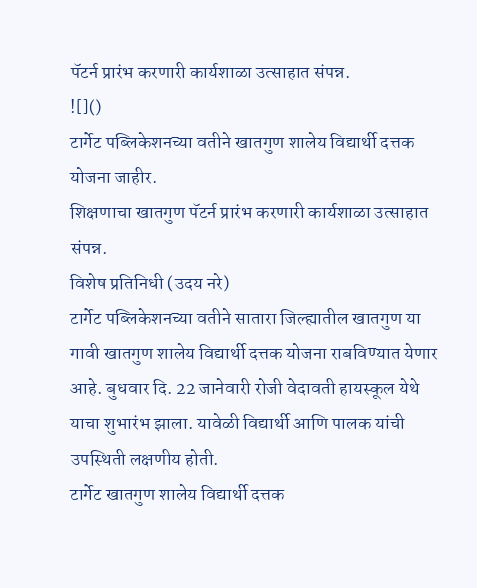पॅटर्न प्रारंभ करणारी कार्यशाळा उत्साहात संपन्न.
![]()
टार्गेट पब्लिकेशनच्या वतीने खातगुण शालेय विद्यार्थी दत्तक योजना जाहीर.
शिक्षणाचा खातगुण पॅटर्न प्रारंभ करणारी कार्यशाळा उत्साहात संपन्न.
विशेष प्रतिनिधी (उदय नरे)
टार्गेट पब्लिकेशनच्या वतीने सातारा जिल्ह्यातील खातगुण या गावी खातगुण शालेय विद्यार्थी दत्तक योजना राबविण्यात येणार आहे. बुधवार दि. 22 जानेवारी रोजी वेदावती हायस्कूल येथे याचा शुभारंभ झाला. यावेळी विद्यार्थी आणि पालक यांची उपस्थिती लक्षणीय होती.
टार्गेट खातगुण शालेय विद्यार्थी दत्तक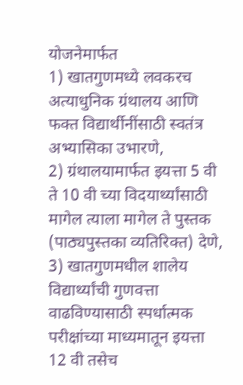योजनेमार्फत
1) खातगुणमध्ये लवकरच अत्याधुनिक ग्रंथालय आणि फक्त विद्यार्थीनींसाठी स्वतंत्र अभ्यासिका उभारणे,
2) ग्रंथालयामार्फत इयत्ता 5 वी ते 10 वी च्या विदयार्थ्यांसाठी मागेल त्याला मागेल ते पुस्तक (पाठ्यपुस्तका व्यतिरिक्त) देणे,
3) खातगुणमधील शालेय विद्यार्थ्यांची गुणवत्ता वाढविण्यासाठी स्पर्धात्मक परीक्षांच्या माध्यमातून इयत्ता 12 वी तसेच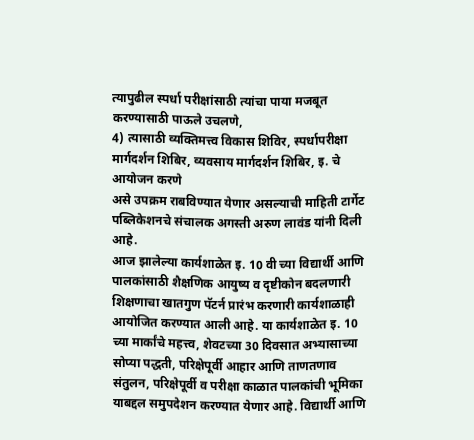त्यापुढील स्पर्धा परीक्षांसाठी त्यांचा पाया मजबूत करण्यासाठी पाऊले उचलणे,
4) त्यासाठी व्यक्तिमत्त्व विकास शिविर, स्पर्धापरीक्षा मार्गदर्शन शिबिर, व्यवसाय मार्गदर्शन शिबिर, इ. चे आयोजन करणे
असे उपक्रम राबविण्यात येणार असल्याची माहिती टार्गेट पब्लिकेशनचे संचालक अगस्ती अरुण लावंड यांनी दिली आहे.
आज झालेल्या कार्यशाळेत इ. 10 वी च्या विद्यार्थी आणि पालकांसाठी शैक्षणिक आयुष्य व दृष्टीकोन बदलणारी शिक्षणाचा खातगुण पॅटर्न प्रारंभ करणारी कार्यशाळाही आयोजित करण्यात आली आहे. या कार्यशाळेत इ. 10 च्या मार्कांचे महत्त्व, शेवटच्या 30 दिवसात अभ्यासाच्या सोप्या पद्धती, परिक्षेपूर्वी आहार आणि ताणतणाव संतुलन, परिक्षेपूर्वी व परीक्षा काळात पालकांची भूमिका याबद्दल समुपदेशन करण्यात येणार आहे. विद्यार्थी आणि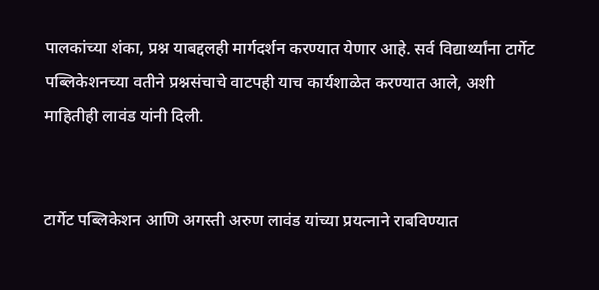पालकांच्या शंका, प्रश्न याबद्दलही मार्गदर्शन करण्यात येणार आहे. सर्व विद्यार्थ्यांना टार्गेट पब्लिकेशनच्या वतीने प्रश्नसंचाचे वाटपही याच कार्यशाळेत करण्यात आले, अशी माहितीही लावंड यांनी दिली.


टार्गेट पब्लिकेशन आणि अगस्ती अरुण लावंड यांच्या प्रयत्नाने राबविण्यात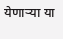येणाऱ्या या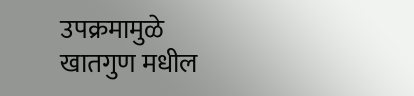उपक्रमामुळे खातगुण मधील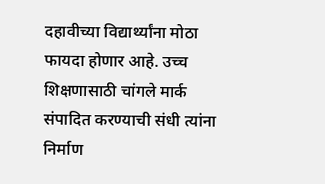दहावीच्या विद्यार्थ्यांना मोठा फायदा होणार आहे. उच्च शिक्षणासाठी चांगले मार्क संपादित करण्याची संधी त्यांना निर्माण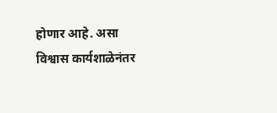होणार आहे. असा विश्वास कार्यशाळेनंतर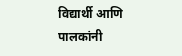विद्यार्थी आणि पालकांनी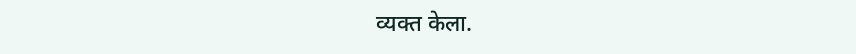व्यक्त केला.